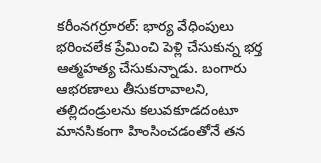కరీంనగర్రూరల్: భార్య వేధింపులు భరించలేక ప్రేమించి పెళ్లి చేసుకున్న భర్త ఆత్మహత్య చేసుకున్నాడు. బంగారు ఆభరణాలు తీసుకరావాలని, తల్లిదండ్రులను కలువకూడదంటూ మానసికంగా హింసించడంతోనే తన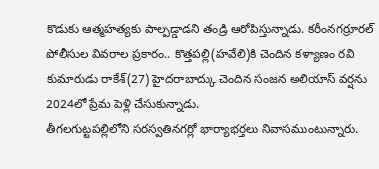కొడుకు ఆత్మహత్యకు పాల్పడ్డాడని తండ్రి ఆరోపిస్తున్నాడు. కరీంనగర్రూరల్ పోలీసుల వివరాల ప్రకారం.. కొత్తపల్లి(హవేలి)కి చెందిన కళ్యాణం రవి కుమారుడు రాకేశ్(27) హైదరాబాద్కు చెందిన సంజన అలియాస్ వర్షను 2024లో ప్రేమ పెళ్లి చేసుకున్నాడు.
తీగలగుట్టపల్లిలోని సరస్వతినగర్లో భార్యాభర్తలు నివాసముంటున్నారు.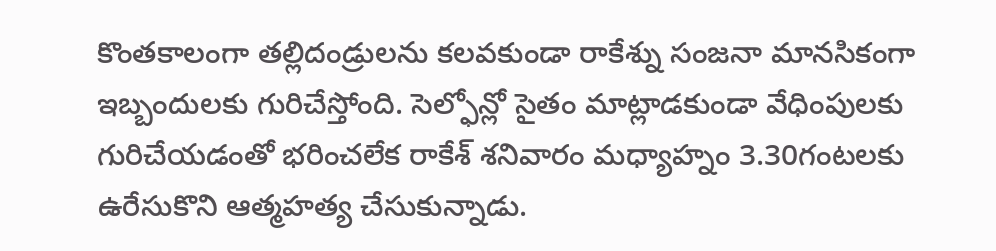కొంతకాలంగా తల్లిదండ్రులను కలవకుండా రాకేశ్ను సంజనా మానసికంగా ఇబ్బందులకు గురిచేస్తోంది. సెల్ఫోన్లో సైతం మాట్లాడకుండా వేధింపులకు గురిచేయడంతో భరించలేక రాకేశ్ శనివారం మధ్యాహ్నం 3.30గంటలకు ఉరేసుకొని ఆత్మహత్య చేసుకున్నాడు.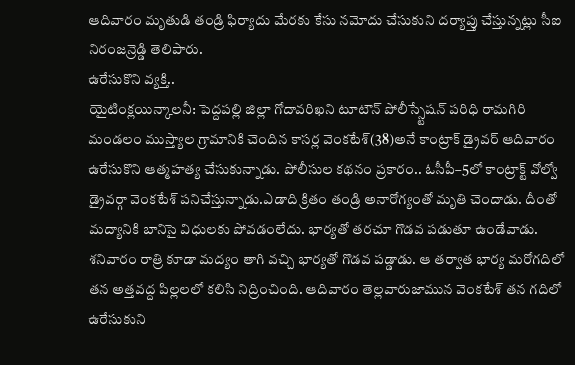ఆదివారం మృతుడి తండ్రి ఫిర్యాదు మేరకు కేసు నమోదు చేసుకుని దర్యాప్తు చేస్తున్నట్లు సీఐ నిరంజన్రెడ్డి తెలిపారు.
ఉరేసుకొని వ్యక్తి..
యైటింక్లయిన్కాలనీ: పెద్దపల్లి జిల్లా గోదావరిఖని టూటౌన్ పోలీస్స్టేషన్ పరిధి రామగిరి మండలం ముస్త్యాల గ్రామానికి చెందిన కాసర్ల వెంకటేశ్(38)అనే కాంట్రాక్ డ్రైవర్ ఆదివారం ఉరేసుకొని ఆత్మహత్య చేసుకున్నాడు. పోలీసుల కథనం ప్రకారం.. ఓసీపీ–5లో కాంట్రాక్ట్ వోల్వో డ్రైవర్గా వెంకటేశ్ పనిచేస్తున్నాడు.ఎడాది క్రితం తండ్రి అనారోగ్యంతో మృతి చెందాడు. దీంతో మద్యానికి బానిసై విధులకు పోవడంలేదు. భార్యతో తరచూ గొడవ పడుతూ ఉండేవాడు. శనివారం రాత్రి కూడా మద్యం తాగి వచ్చి భార్యతో గొడవ పడ్డాడు. ఆ తర్వాత భార్య మరోగదిలో తన అత్తవద్ద పిల్లలలో కలిసి నిద్రించింది. ఆదివారం తెల్లవారుజామున వెంకటేశ్ తన గదిలో ఉరేసుకుని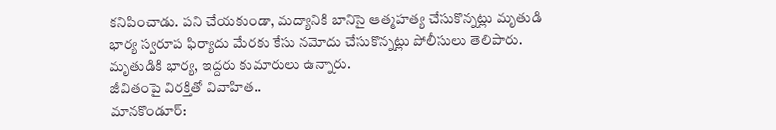కనిపించాడు. పని చేయకుండా, మద్యానికి బానిసై ఆత్మహత్య చేసుకొన్నట్లు మృతుడి భార్య స్వరూప ఫిర్యాదు మేరకు కేసు నమోదు చేసుకొన్నట్లు పోలీసులు తెలిపారు. మృతుడికి భార్య, ఇద్దరు కుమారులు ఉన్నారు.
జీవితంపై విరక్తితో వివాహిత..
మానకొండూర్: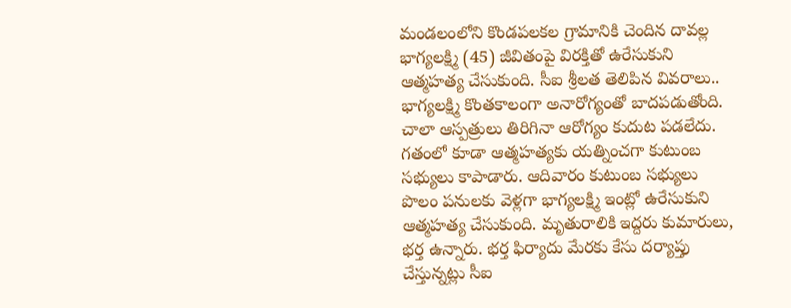మండలంలోని కొండపలకల గ్రామానికి చెందిన దావల్ల భాగ్యలక్ష్మి (45) జీవితంపై విరక్తితో ఉరేసుకుని ఆత్మహత్య చేసుకుంది. సీఐ శ్రీలత తెలిపిన వివరాలు.. భాగ్యలక్ష్మి కొంతకాలంగా అనారోగ్యంతో బాదపడుతోంది. చాలా ఆస్పత్రులు తిరిగినా ఆరోగ్యం కుదుట పడలేదు. గతంలో కూడా ఆత్మహత్యకు యత్నించగా కుటుంబ సభ్యులు కాపాడారు. ఆదివారం కుటుంబ సభ్యులు పొలం పనులకు వెళ్లగా భాగ్యలక్ష్మి ఇంట్లో ఉరేసుకుని ఆత్మహత్య చేసుకుంది. మృతురాలికి ఇద్దరు కుమారులు, భర్త ఉన్నారు. భర్త ఫిర్యాదు మేరకు కేసు దర్యాప్తు చేస్తున్నట్లు సీఐ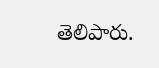తెలిపారు.